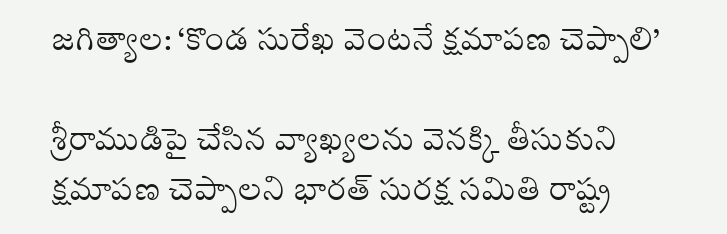జగిత్యాల: ‘కొండ సురేఖ వెంటనే క్షమాపణ చెప్పాలి’

శ్రీరాముడిపై చేసిన వ్యాఖ్యలను వెనక్కి తీసుకుని క్షమాపణ చెప్పాలని భారత్ సురక్ష సమితి రాష్ట్ర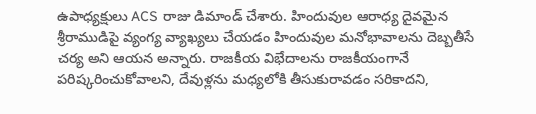ఉపాధ్యక్షులు ACS రాజు డిమాండ్ చేశారు. హిందువుల ఆరాధ్య దైవమైన శ్రీరాముడిపై వ్యంగ్య వ్యాఖ్యలు చేయడం హిందువుల మనోభావాలను దెబ్బతీసే చర్య అని ఆయన అన్నారు. రాజకీయ విభేదాలను రాజకీయంగానే పరిష్కరించుకోవాలని, దేవుళ్లను మధ్యలోకి తీసుకురావడం సరికాదని,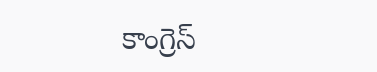కాంగ్రెస్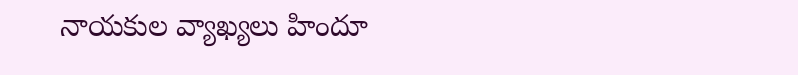నాయకుల వ్యాఖ్యలు హిందూ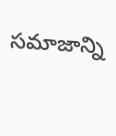సమాజాన్ని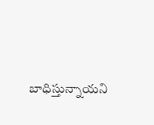బాధిస్తున్నాయని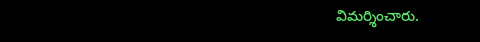విమర్శించారు.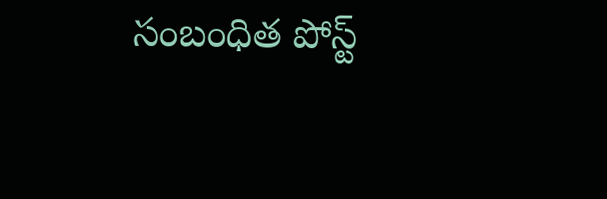సంబంధిత పోస్ట్